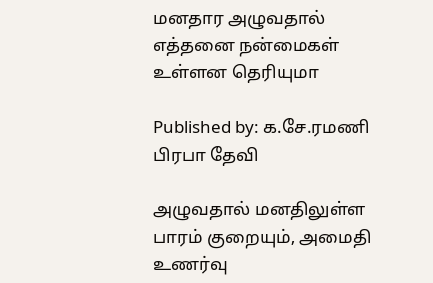மனதார அழுவதால் எத்தனை நன்மைகள் உள்ளன தெரியுமா

Published by: க.சே.ரமணி பிரபா தேவி

அழுவதால் மனதிலுள்ள பாரம் குறையும், அமைதி உணர்வு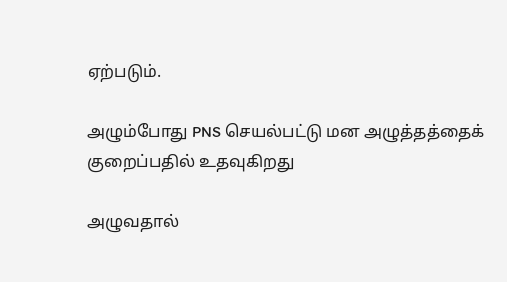ஏற்படும்.

அழும்போது PNS செயல்பட்டு மன அழுத்தத்தைக் குறைப்பதில் உதவுகிறது

அழுவதால்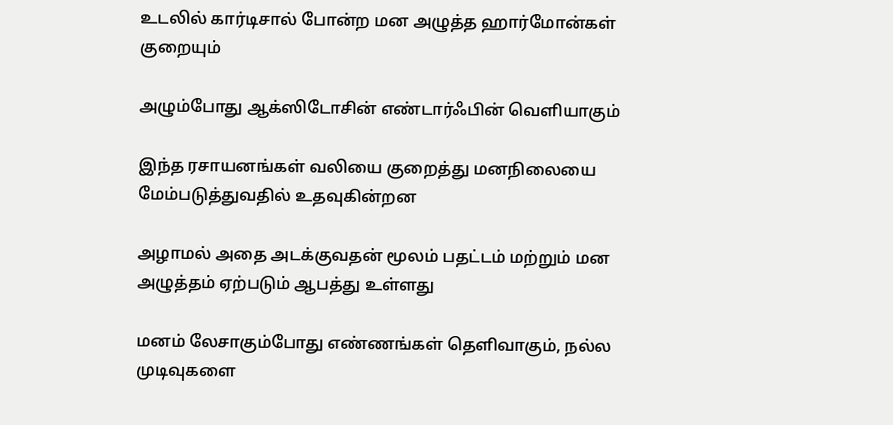உடலில் கார்டிசால் போன்ற மன அழுத்த ஹார்மோன்கள் குறையும்

அழும்போது ஆக்ஸிடோசின் எண்டார்ஃபின் வெளியாகும்

இந்த ரசாயனங்கள் வலியை குறைத்து மனநிலையை மேம்படுத்துவதில் உதவுகின்றன

அழாமல் அதை அடக்குவதன் மூலம் பதட்டம் மற்றும் மன அழுத்தம் ஏற்படும் ஆபத்து உள்ளது

மனம் லேசாகும்போது எண்ணங்கள் தெளிவாகும், நல்ல முடிவுகளை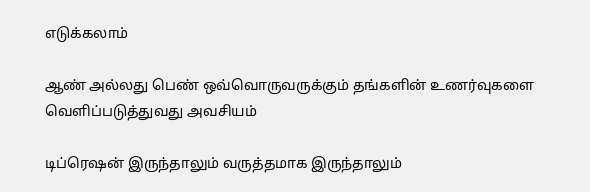எடுக்கலாம்

ஆண் அல்லது பெண் ஒவ்வொருவருக்கும் தங்களின் உணர்வுகளை வெளிப்படுத்துவது அவசியம்

டிப்ரெஷன் இருந்தாலும் வருத்தமாக இருந்தாலும்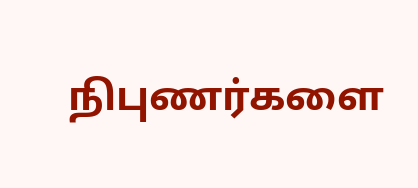நிபுணர்களை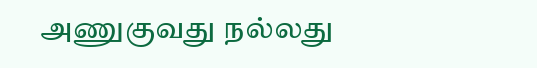அணுகுவது நல்லது